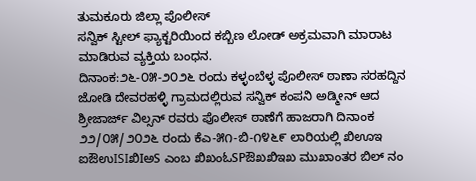ತುಮಕೂರು ಜಿಲ್ಲಾ ಪೊಲೀಸ್
ಸನ್ವಿಕ್ ಸ್ಟೀಲ್ ಫ್ಯಾಕ್ಟರಿಯಿಂದ ಕಬ್ಬಿಣ ಲೋಡ್ ಅಕ್ರಮವಾಗಿ ಮಾರಾಟ ಮಾಡಿರುವ ವ್ಯಕ್ತಿಯ ಬಂಧನ.
ದಿನಾಂಕ:೨೬-೦೫-೨೦೨೬ ರಂದು ಕಳ್ಳಂಬೆಳ್ಳ ಪೊಲೀಸ್ ಠಾಣಾ ಸರಹದ್ದಿನ ಜೋಡಿ ದೇವರಹಳ್ಳಿ ಗ್ರಾಮದಲ್ಲಿರುವ ಸನ್ವಿಕ್ ಕಂಪನಿ ಅಡ್ಮೀನ್ ಆದ ಶ್ರೀಜಾರ್ಜ್ ವಿಲ್ಸನ್ ರವರು ಪೊಲೀಸ್ ಠಾಣೆಗೆ ಹಾಜರಾಗಿ ದಿನಾಂಕ ೨೨/೦೫/೨೦೨೬ ರಂದು ಕೆಎ-೫೧-ಬಿ-೧೪೬೯ ಲಾರಿಯಲ್ಲಿ ಖಿಊಇ ಐಔಉISIಖಿIಅS ಎಂಬ ಖಿಖಂಓSPಔಖಖಿಇಖ ಮುಖಾಂತರ ಬಿಲ್ ನಂ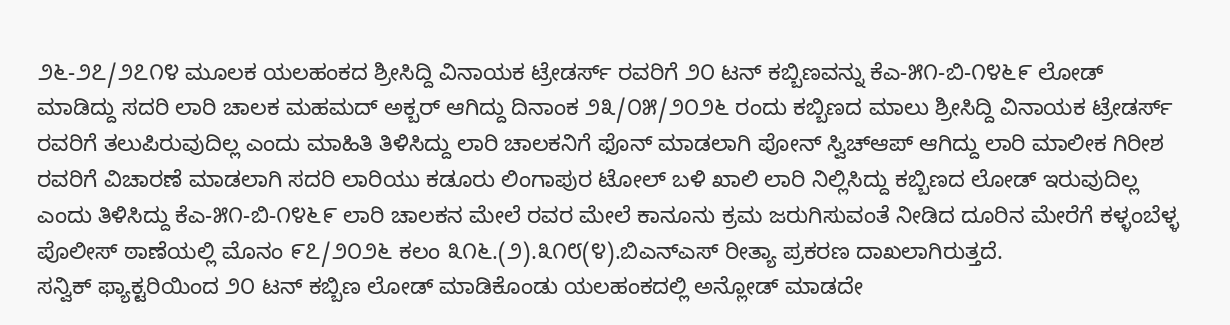೨೬-೨೭/೨೭೧೪ ಮೂಲಕ ಯಲಹಂಕದ ಶ್ರೀಸಿದ್ದಿ ವಿನಾಯಕ ಟ್ರೇಡರ್ಸ್ ರವರಿಗೆ ೨೦ ಟನ್ ಕಬ್ಬಿಣವನ್ನು ಕೆಎ-೫೧-ಬಿ-೧೪೬೯ ಲೋಡ್ ಮಾಡಿದ್ದು ಸದರಿ ಲಾರಿ ಚಾಲಕ ಮಹಮದ್ ಅಕ್ಬರ್ ಆಗಿದ್ದು ದಿನಾಂಕ ೨೩/೦೫/೨೦೨೬ ರಂದು ಕಬ್ಬಿಣದ ಮಾಲು ಶ್ರೀಸಿದ್ದಿ ವಿನಾಯಕ ಟ್ರೇಡರ್ಸ್ ರವರಿಗೆ ತಲುಪಿರುವುದಿಲ್ಲ ಎಂದು ಮಾಹಿತಿ ತಿಳಿಸಿದ್ದು ಲಾರಿ ಚಾಲಕನಿಗೆ ಫೊನ್ ಮಾಡಲಾಗಿ ಪೋನ್ ಸ್ವಿಚ್ಆಪ್ ಆಗಿದ್ದು ಲಾರಿ ಮಾಲೀಕ ಗಿರೀಶ ರವರಿಗೆ ವಿಚಾರಣೆ ಮಾಡಲಾಗಿ ಸದರಿ ಲಾರಿಯು ಕಡೂರು ಲಿಂಗಾಪುರ ಟೋಲ್ ಬಳಿ ಖಾಲಿ ಲಾರಿ ನಿಲ್ಲಿಸಿದ್ದು ಕಬ್ಬಿಣದ ಲೋಡ್ ಇರುವುದಿಲ್ಲ ಎಂದು ತಿಳಿಸಿದ್ದು ಕೆಎ-೫೧-ಬಿ-೧೪೬೯ ಲಾರಿ ಚಾಲಕನ ಮೇಲೆ ರವರ ಮೇಲೆ ಕಾನೂನು ಕ್ರಮ ಜರುಗಿಸುವಂತೆ ನೀಡಿದ ದೂರಿನ ಮೇರೆಗೆ ಕಳ್ಳಂಬೆಳ್ಳ ಪೊಲೀಸ್ ಠಾಣೆಯಲ್ಲಿ ಮೊನಂ ೯೭/೨೦೨೬ ಕಲಂ ೩೧೬.(೨).೩೧೮(೪).ಬಿಎನ್ಎಸ್ ರೀತ್ಯಾ ಪ್ರಕರಣ ದಾಖಲಾಗಿರುತ್ತದೆ.
ಸನ್ವಿಕ್ ಫ್ಯಾಕ್ಟರಿಯಿಂದ ೨೦ ಟನ್ ಕಬ್ಬಿಣ ಲೋಡ್ ಮಾಡಿಕೊಂಡು ಯಲಹಂಕದಲ್ಲಿ ಅನ್ಲೋಡ್ ಮಾಡದೇ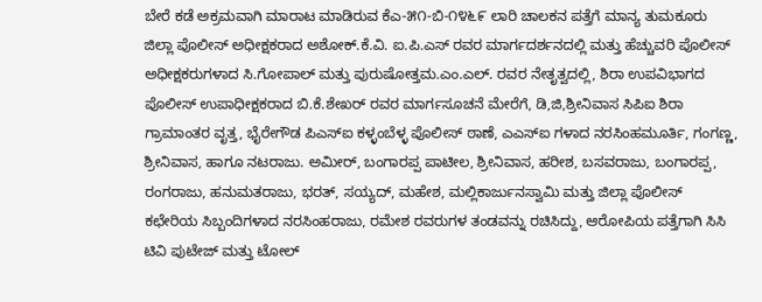ಬೇರೆ ಕಡೆ ಅಕ್ರಮವಾಗಿ ಮಾರಾಟ ಮಾಡಿರುವ ಕೆಎ-೫೧-ಬಿ-೧೪೬೯ ಲಾರಿ ಚಾಲಕನ ಪತ್ತೆಗೆ ಮಾನ್ಯ ತುಮಕೂರು ಜಿಲ್ಲಾ ಪೊಲೀಸ್ ಅಧೀಕ್ಷಕರಾದ ಅಶೋಕ್.ಕೆ.ವಿ. ಐ.ಪಿ.ಎಸ್ ರವರ ಮಾರ್ಗದರ್ಶನದಲ್ಲಿ ಮತ್ತು ಹೆಚ್ಚುವರಿ ಪೊಲೀಸ್ ಅಧೀಕ್ಷಕರುಗಳಾದ ಸಿ.ಗೋಪಾಲ್ ಮತ್ತು ಪುರುಷೋತ್ತಮ.ಎಂ.ಎಲ್. ರವರ ನೇತೃತ್ವದಲ್ಲಿ, ಶಿರಾ ಉಪವಿಭಾಗದ ಪೊಲೀಸ್ ಉಪಾಧೀಕ್ಷಕರಾದ ಬಿ.ಕೆ.ಶೇಖರ್ ರವರ ಮಾರ್ಗಸೂಚನೆ ಮೇರೆಗೆ, ಡಿ,ಜಿ,ಶ್ರೀನಿವಾಸ ಸಿಪಿಐ ಶಿರಾ ಗ್ರಾಮಾಂತರ ವೃತ್ತ, ಭೈರೇಗೌಡ ಪಿಎಸ್ಐ ಕಳ್ಳಂಬೆಳ್ಳ ಪೊಲೀಸ್ ಠಾಣೆ, ಎಎಸ್ಐ ಗಳಾದ ನರಸಿಂಹಮೂರ್ತಿ, ಗಂಗಣ್ಣ, ಶ್ರೀನಿವಾಸ, ಹಾಗೂ ನಟರಾಜು. ಅಮೀರ್, ಬಂಗಾರಪ್ಪ ಪಾಟೀಲ, ಶ್ರೀನಿವಾಸ, ಹರೀಶ, ಬಸವರಾಜು, ಬಂಗಾರಪ್ಪ, ರಂಗರಾಜು, ಹನುಮತರಾಜು, ಭರತ್, ಸಯ್ಯದ್, ಮಹೇಶ, ಮಲ್ಲಿಕಾರ್ಜುನಸ್ವಾಮಿ ಮತ್ತು ಜಿಲ್ಲಾ ಪೊಲೀಸ್ ಕಛೇರಿಯ ಸಿಬ್ಬಂದಿಗಳಾದ ನರಸಿಂಹರಾಜು, ರಮೇಶ ರವರುಗಳ ತಂಡವನ್ನು ರಚಿಸಿದ್ದು, ಆರೋಪಿಯ ಪತ್ತೆಗಾಗಿ ಸಿಸಿ ಟಿವಿ ಪುಟೇಜ್ ಮತ್ತು ಟೋಲ್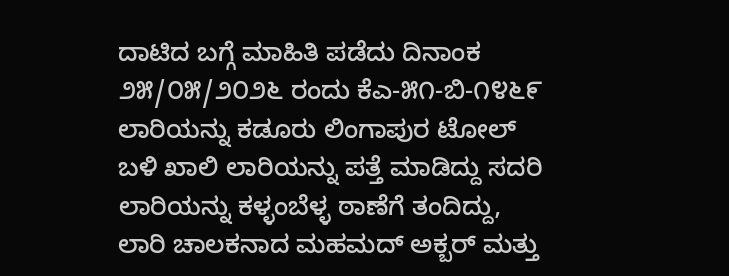ದಾಟಿದ ಬಗ್ಗೆ ಮಾಹಿತಿ ಪಡೆದು ದಿನಾಂಕ ೨೫/೦೫/೨೦೨೬ ರಂದು ಕೆಎ-೫೧-ಬಿ-೧೪೬೯ ಲಾರಿಯನ್ನು ಕಡೂರು ಲಿಂಗಾಪುರ ಟೋಲ್ ಬಳಿ ಖಾಲಿ ಲಾರಿಯನ್ನು ಪತ್ತೆ ಮಾಡಿದ್ದು ಸದರಿ ಲಾರಿಯನ್ನು ಕಳ್ಳಂಬೆಳ್ಳ ಠಾಣೆಗೆ ತಂದಿದ್ದು, ಲಾರಿ ಚಾಲಕನಾದ ಮಹಮದ್ ಅಕ್ಬರ್ ಮತ್ತು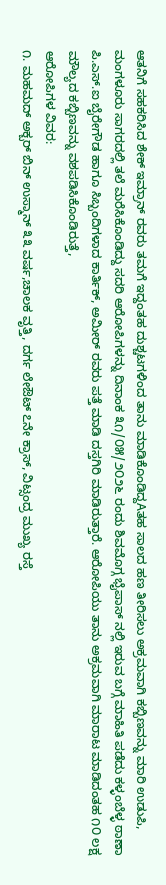ಆತನಿಗೆ ಸಹಕರಿಸಿದ ಶೇಕ್ ಇಮ್ರಾನ್ ರವರು ತಮಗೆ ಇದ್ದಂತಹ ದುಶ್ಚಟಗಳಿಂದ ತಾನು ಮಾಡಿಕೊಂಡಿದ್ದAತಹ ಸಾಲದ ಹಣ ತೀರಿಸಲು ಅಕ್ರಮವಾಗಿ ಕಬ್ಬಿಣವನ್ನು ಮಾರಿ ಉಡುಪಿ, ಮಂಗಳೂರು ಸಾಗರದಲ್ಲಿ ತಲೆ ಮರೆಸಿಕೊಂಡಿದ್ದು ಸದರಿ ಆರೋಪಿಗಳನ್ನು ದಿನಾಂಕ ೩೧/೦೫/೨೦೨೬ ರಂದು ಶಿವಮೊಗ್ಗ ಭೈಪಾಸ್ ನಲ್ಲಿ ಇರುವ ಬಗ್ಗೆ ಮಾಹಿತಿ ಪಡೆದು ಕಳ್ಳಂಬೆಳ್ಳ ಠಾಣಾ ಪಿ.ಎಸ್.ಐ ಬೈರೇಗೌಡ ಹಾಗೂ ಸಿಬ್ಬಂದಿಗಳಾದ ಕಾರ್ತಿಕ್, ಅಮೀರ್ ರವರು ಪತ್ತೆ ಮಾಡಿ ದಸ್ತಗಿರಿ ಮಾಡಿರುತ್ತಾರೆ. ಆರೋಪಿಯು ತಾನು ಅಕ್ರಮವಾಗಿ ಮಾರಾಟ ಮಾಡಿದಂತಹ ೧೦ ಲಕ್ಷ ಮೌಲ್ಯದ ಕಬ್ಬಿಣವನ್ನು ವಶಪಡಿಸಿಕೊಂಡಿರುತ್ತೆ,
ಆರೋಪಿಗಳ ವಿವರ:
೧. ಮಹಮದ್ ಅಕ್ಬರ್ ಬಿನ್ ಉಸ್ಮಾನ್ ೩೩ ವರ್ಷ,ಚಾಲಕ ವೃತ್ತಿ, ದರ್ಗ ಲೇಔಟ್ ೭ನೇ ಕ್ರಾಸ್, ವಿಟ್ಸಂದ್ರ ಮುಖ್ಯ ರಸ್ತೆ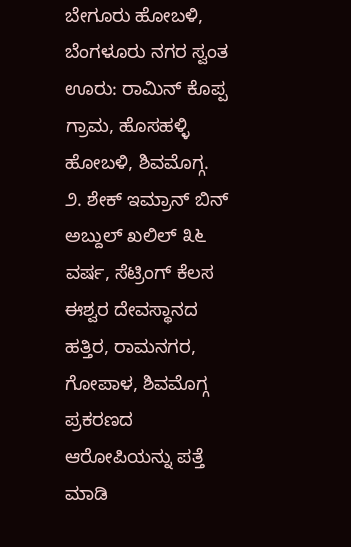ಬೇಗೂರು ಹೋಬಳಿ, ಬೆಂಗಳೂರು ನಗರ ಸ್ವಂತ ಊರು: ರಾಮಿನ್ ಕೊಪ್ಪ ಗ್ರಾಮ, ಹೊಸಹಳ್ಳಿ ಹೋಬಳಿ, ಶಿವಮೊಗ್ಗ.
೨. ಶೇಕ್ ಇಮ್ರಾನ್ ಬಿನ್ ಅಬ್ದುಲ್ ಖಲಿಲ್ ೩೬ ವರ್ಷ, ಸೆಟ್ರಿಂಗ್ ಕೆಲಸ ಈಶ್ವರ ದೇವಸ್ಥಾನದ ಹತ್ತಿರ, ರಾಮನಗರ, ಗೋಪಾಳ, ಶಿವಮೊಗ್ಗ
ಪ್ರಕರಣದ ಆರೋಪಿಯನ್ನು ಪತ್ತೆ ಮಾಡಿ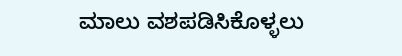ಮಾಲು ವಶಪಡಿಸಿಕೊಳ್ಳಲು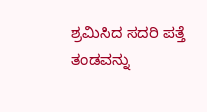ಶ್ರಮಿಸಿದ ಸದರಿ ಪತ್ತೆ ತಂಡವನ್ನು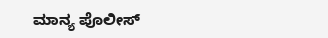ಮಾನ್ಯ ಪೊಲೀಸ್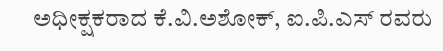ಅಧೀಕ್ಷಕರಾದ ಕೆ.ವಿ.ಅಶೋಕ್, ಐ.ಪಿ.ಎಸ್ ರವರು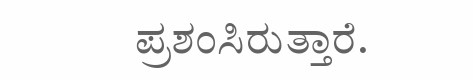ಪ್ರಶಂಸಿರುತ್ತಾರೆ.